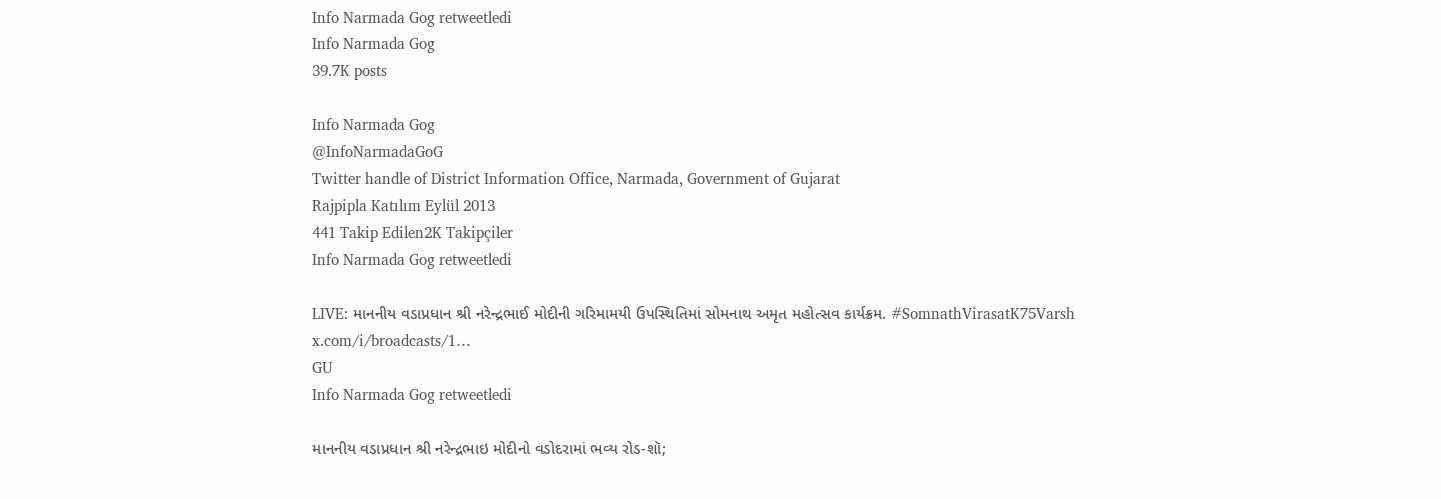Info Narmada Gog retweetledi
Info Narmada Gog
39.7K posts

Info Narmada Gog
@InfoNarmadaGoG
Twitter handle of District Information Office, Narmada, Government of Gujarat
Rajpipla Katılım Eylül 2013
441 Takip Edilen2K Takipçiler
Info Narmada Gog retweetledi

LIVE: માનનીય વડાપ્રધાન શ્રી નરેન્દ્રભાઈ મોદીની ગરિમામયી ઉપસ્થિતિમાં સોમનાથ અમૃત મહોત્સવ કાર્યક્રમ. #SomnathVirasatK75Varsh
x.com/i/broadcasts/1…
GU
Info Narmada Gog retweetledi

માનનીય વડાપ્રધાન શ્રી નરેન્દ્રભાઇ મોદીનો વડોદરામાં ભવ્ય રોડ-શૉ;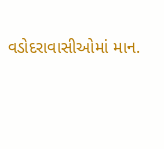વડોદરાવાસીઓમાં માન.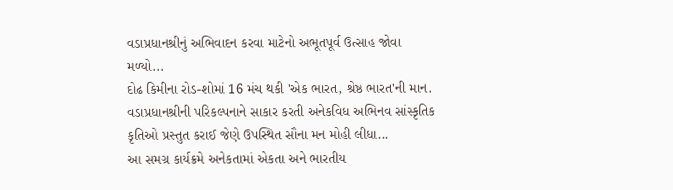વડાપ્રધાનશ્રીનું અભિવાદન કરવા માટેનો અભૂતપૂર્વ ઉત્સાહ જોવા મળ્યો...
દોઢ કિમીના રોડ-શોમાં 16 મંચ થકી 'એક ભારત, શ્રેષ્ઠ ભારત'ની માન. વડાપ્રધાનશ્રીની પરિકલ્પનાને સાકાર કરતી અનેકવિધ અભિનવ સાંસ્કૃતિક કૃતિઓ પ્રસ્તુત કરાઈ જેણે ઉપસ્થિત સૌના મન મોહી લીધા...
આ સમગ્ર કાર્યક્રમે અનેકતામાં એકતા અને ભારતીય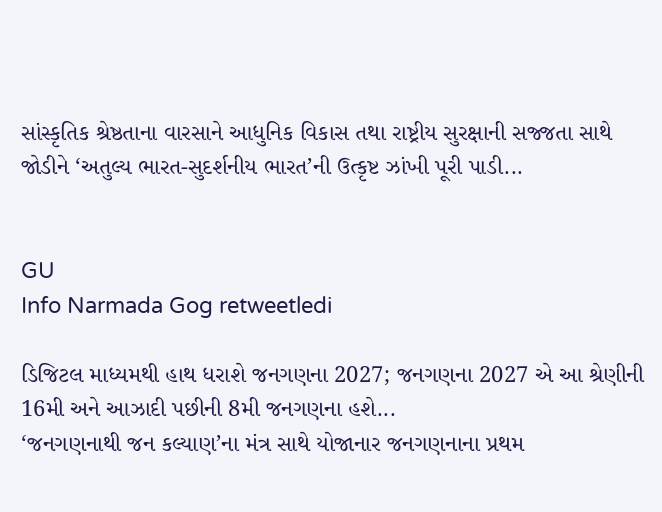સાંસ્કૃતિક શ્રેષ્ઠતાના વારસાને આધુનિક વિકાસ તથા રાષ્ટ્રીય સુરક્ષાની સજ્જતા સાથે જોડીને ‘અતુલ્ય ભારત-સુદર્શનીય ભારત’ની ઉત્કૃષ્ટ ઝાંખી પૂરી પાડી...


GU
Info Narmada Gog retweetledi

ડિજિટલ માધ્યમથી હાથ ધરાશે જનગણના 2027; જનગણના 2027 એ આ શ્રેણીની 16મી અને આઝાદી પછીની 8મી જનગણના હશે...
‘જનગણનાથી જન કલ્યાણ’ના મંત્ર સાથે યોજાનાર જનગણનાના પ્રથમ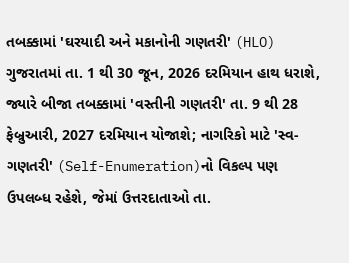તબક્કામાં 'ઘરયાદી અને મકાનોની ગણતરી' (HLO) ગુજરાતમાં તા. 1 થી 30 જૂન, 2026 દરમિયાન હાથ ધરાશે, જ્યારે બીજા તબક્કામાં 'વસ્તીની ગણતરી' તા. 9 થી 28 ફેબ્રુઆરી, 2027 દરમિયાન યોજાશે; નાગરિકો માટે 'સ્વ-ગણતરી' (Self-Enumeration)નો વિકલ્પ પણ ઉપલબ્ધ રહેશે, જેમાં ઉત્તરદાતાઓ તા.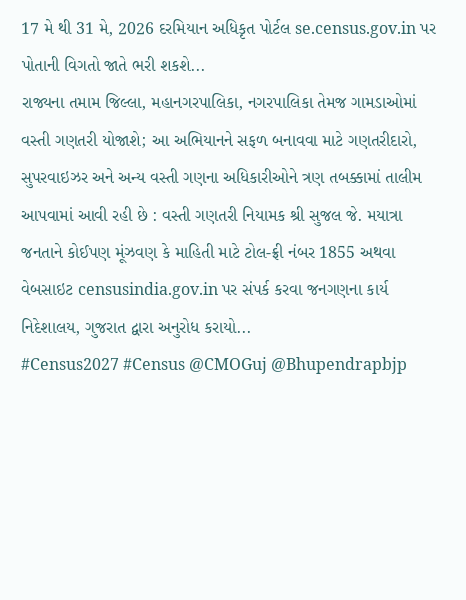17 મે થી 31 મે, 2026 દરમિયાન અધિકૃત પોર્ટલ se.census.gov.in પર પોતાની વિગતો જાતે ભરી શકશે...
રાજ્યના તમામ જિલ્લા, મહાનગરપાલિકા, નગરપાલિકા તેમજ ગામડાઓમાં વસ્તી ગણતરી યોજાશે; આ અભિયાનને સફળ બનાવવા માટે ગણતરીદારો, સુપરવાઇઝર અને અન્ય વસ્તી ગણના અધિકારીઓને ત્રણ તબક્કામાં તાલીમ આપવામાં આવી રહી છે : વસ્તી ગણતરી નિયામક શ્રી સુજલ જે. મયાત્રા
જનતાને કોઈપણ મૂંઝવણ કે માહિતી માટે ટોલ-ફ્રી નંબર 1855 અથવા વેબસાઇટ censusindia.gov.in પર સંપર્ક કરવા જનગણના કાર્ય નિદેશાલય, ગુજરાત દ્વારા અનુરોધ કરાયો...
#Census2027 #Census @CMOGuj @Bhupendrapbjp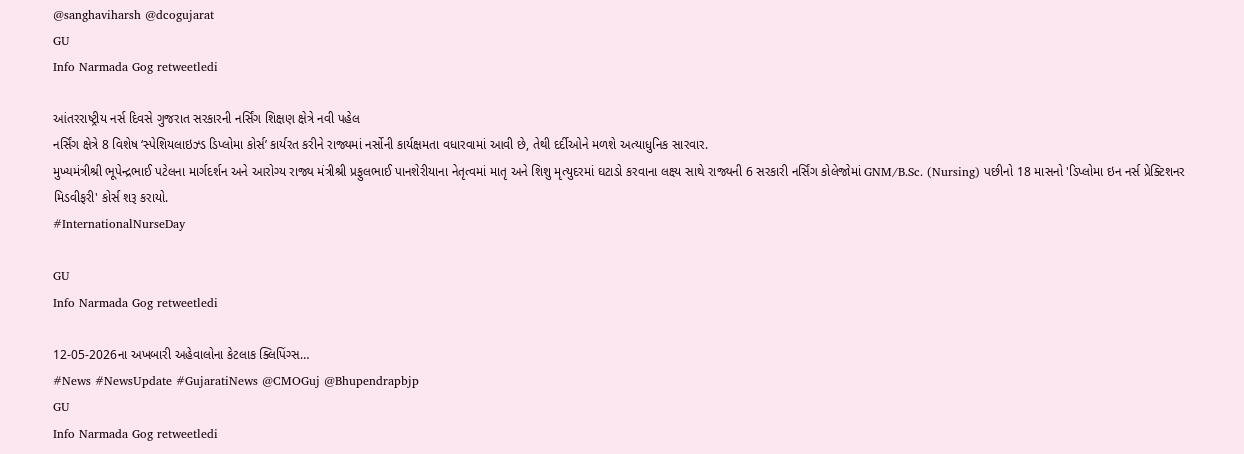@sanghaviharsh @dcogujarat
GU
Info Narmada Gog retweetledi

આંતરરાષ્ટ્રીય નર્સ દિવસે ગુજરાત સરકારની નર્સિંગ શિક્ષણ ક્ષેત્રે નવી પહેલ
નર્સિંગ ક્ષેત્રે 8 વિશેષ ‘સ્પેશિયલાઇઝ્ડ ડિપ્લોમા કોર્સ’ કાર્યરત કરીને રાજ્યમાં નર્સોની કાર્યક્ષમતા વધારવામાં આવી છે, તેથી દર્દીઓને મળશે અત્યાધુનિક સારવાર.
મુખ્યમંત્રીશ્રી ભૂપેન્દ્રભાઈ પટેલના માર્ગદર્શન અને આરોગ્ય રાજ્ય મંત્રીશ્રી પ્રફુલભાઈ પાનશેરીયાના નેતૃત્વમાં માતૃ અને શિશુ મૃત્યુદરમાં ઘટાડો કરવાના લક્ષ્ય સાથે રાજ્યની 6 સરકારી નર્સિંગ કોલેજોમાં GNM/B.Sc. (Nursing) પછીનો 18 માસનો 'ડિપ્લોમા ઇન નર્સ પ્રેક્ટિશનર મિડવીફરી' કોર્સ શરૂ કરાયો.
#InternationalNurseDay

GU
Info Narmada Gog retweetledi

12-05-2026ના અખબારી અહેવાલોના કેટલાક ક્લિપિંગ્સ…
#News #NewsUpdate #GujaratiNews @CMOGuj @Bhupendrapbjp
GU
Info Narmada Gog retweetledi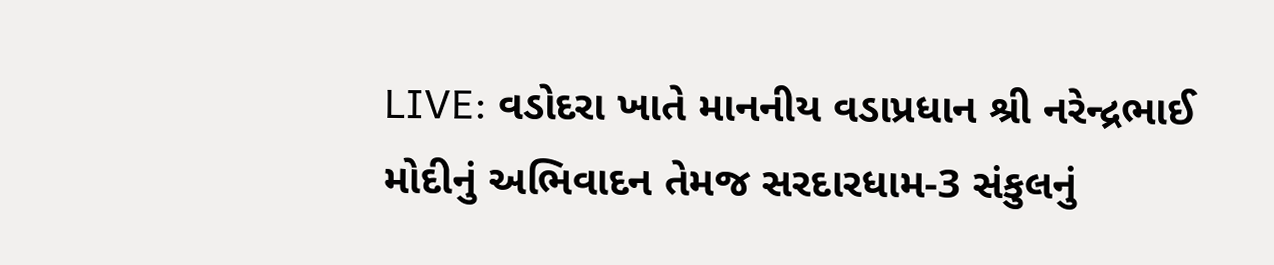LIVE: વડોદરા ખાતે માનનીય વડાપ્રધાન શ્રી નરેન્દ્રભાઈ મોદીનું અભિવાદન તેમજ સરદારધામ-3 સંકુલનું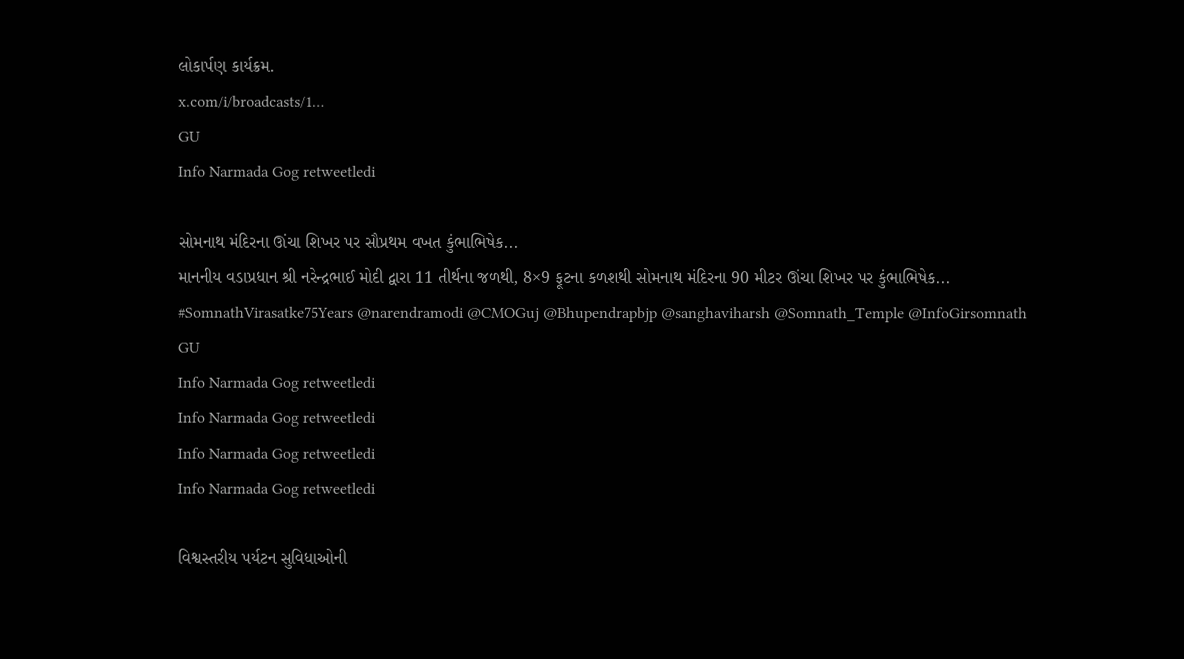લોકાર્પણ કાર્યક્રમ.
x.com/i/broadcasts/1…
GU
Info Narmada Gog retweetledi

સોમનાથ મંદિરના ઊંચા શિખર પર સૌપ્રથમ વખત કુંભાભિષેક...
માનનીય વડાપ્રધાન શ્રી નરેન્દ્રભાઈ મોદી દ્વારા 11 તીર્થના જળથી, 8×9 ફૂટના કળશથી સોમનાથ મંદિરના 90 મીટર ઊંચા શિખર પર કુંભાભિષેક...
#SomnathVirasatke75Years @narendramodi @CMOGuj @Bhupendrapbjp @sanghaviharsh @Somnath_Temple @InfoGirsomnath
GU
Info Narmada Gog retweetledi
Info Narmada Gog retweetledi
Info Narmada Gog retweetledi
Info Narmada Gog retweetledi

વિશ્વસ્તરીય પર્યટન સુવિધાઓની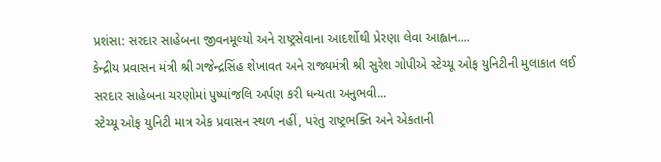પ્રશંસા: સરદાર સાહેબના જીવનમૂલ્યો અને રાષ્ટ્રસેવાના આદર્શોથી પ્રેરણા લેવા આહ્વાન....
કેન્દ્રીય પ્રવાસન મંત્રી શ્રી ગજેન્દ્રસિંહ શેખાવત અને રાજ્યમંત્રી શ્રી સુરેશ ગોપીએ સ્ટેચ્યૂ ઓફ યુનિટીની મુલાકાત લઈ સરદાર સાહેબના ચરણોમાં પુષ્પાંજલિ અર્પણ કરી ધન્યતા અનુભવી...
સ્ટેચ્યૂ ઓફ યુનિટી માત્ર એક પ્રવાસન સ્થળ નહીં, પરંતુ રાષ્ટ્રભક્તિ અને એકતાની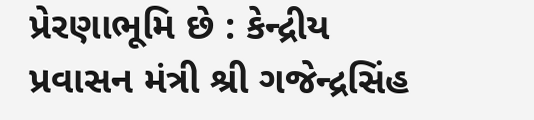પ્રેરણાભૂમિ છે : કેન્દ્રીય પ્રવાસન મંત્રી શ્રી ગજેન્દ્રસિંહ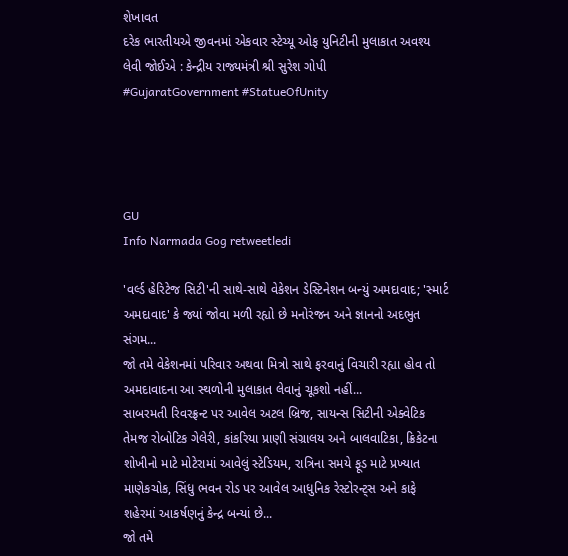શેખાવત
દરેક ભારતીયએ જીવનમાં એકવાર સ્ટેચ્યૂ ઓફ યુનિટીની મુલાકાત અવશ્ય લેવી જોઈએ : કેન્દ્રીય રાજ્યમંત્રી શ્રી સુરેશ ગોપી
#GujaratGovernment #StatueOfUnity




GU
Info Narmada Gog retweetledi

'વર્લ્ડ હેરિટેજ સિટી'ની સાથે-સાથે વેકેશન ડેસ્ટિનેશન બન્યું અમદાવાદ; 'સ્માર્ટ અમદાવાદ' કે જ્યાં જોવા મળી રહ્યો છે મનોરંજન અને જ્ઞાનનો અદભુત સંગમ...
જો તમે વેકેશનમાં પરિવાર અથવા મિત્રો સાથે ફરવાનું વિચારી રહ્યા હોવ તો અમદાવાદના આ સ્થળોની મુલાકાત લેવાનું ચૂકશો નહીં...
સાબરમતી રિવરફ્રન્ટ પર આવેલ અટલ બ્રિજ, સાયન્સ સિટીની એક્વેટિક તેમજ રોબોટિક ગેલેરી, કાંકરિયા પ્રાણી સંગ્રાલય અને બાલવાટિકા, ક્રિકેટના શોખીનો માટે મોટેરામાં આવેલું સ્ટેડિયમ, રાત્રિના સમયે ફૂડ માટે પ્રખ્યાત માણેકચોક, સિંધુ ભવન રોડ પર આવેલ આધુનિક રેસ્ટોરન્ટ્સ અને કાફે શહેરમાં આકર્ષણનું કેન્દ્ર બન્યાં છે...
જો તમે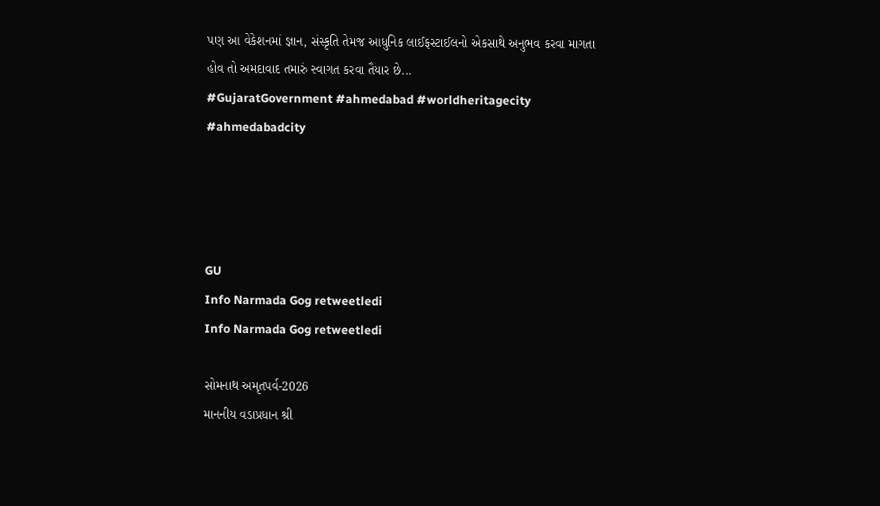પણ આ વેકેશનમાં જ્ઞાન, સંસ્કૃતિ તેમજ આધુનિક લાઈફસ્ટાઈલનો એકસાથે અનુભવ કરવા માગતા હોવ તો અમદાવાદ તમારું સ્વાગત કરવા તૈયાર છે...
#GujaratGovernment #ahmedabad #worldheritagecity #ahmedabadcity




GU
Info Narmada Gog retweetledi
Info Narmada Gog retweetledi

સોમનાથ અમૃતપર્વ-2026
માનનીય વડાપ્રધાન શ્રી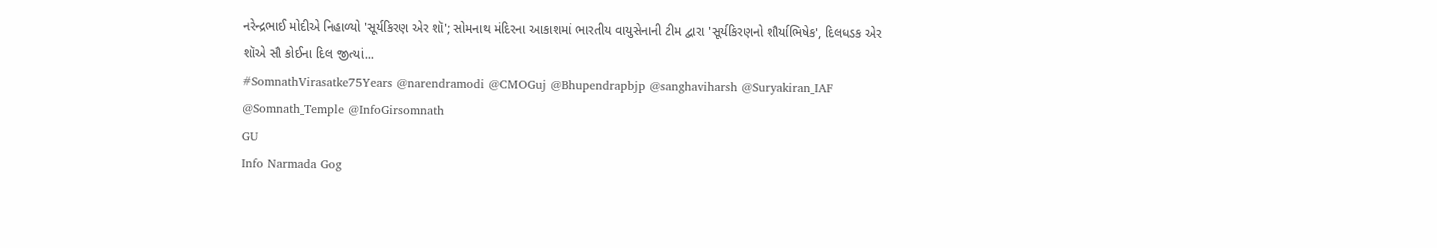નરેન્દ્રભાઈ મોદીએ નિહાળ્યો 'સૂર્યકિરણ એર શૉ'; સોમનાથ મંદિરના આકાશમાં ભારતીય વાયુસેનાની ટીમ દ્વારા 'સૂર્યકિરણનો શૌર્યાભિષેક', દિલધડક એર શૉએ સૌ કોઈના દિલ જીત્યાં...
#SomnathVirasatke75Years @narendramodi @CMOGuj @Bhupendrapbjp @sanghaviharsh @Suryakiran_IAF @Somnath_Temple @InfoGirsomnath
GU
Info Narmada Gog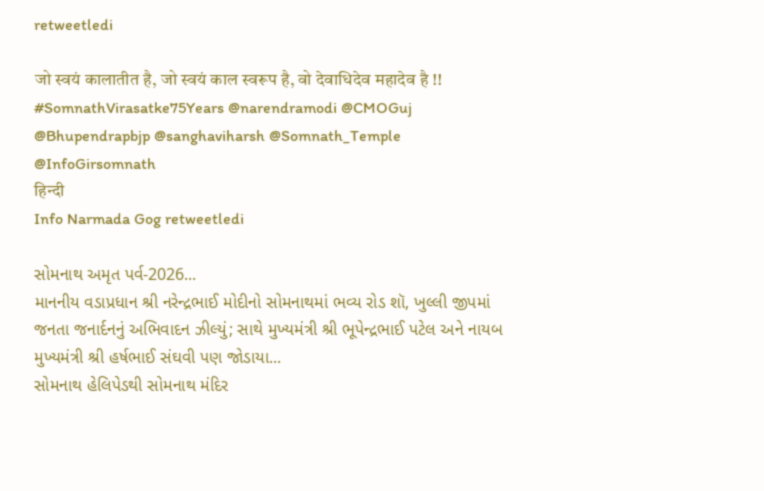retweetledi

जो स्वयं कालातीत है, जो स्वयं काल स्वरूप है, वो देवाधिदेव महादेव है !!
#SomnathVirasatke75Years @narendramodi @CMOGuj @Bhupendrapbjp @sanghaviharsh @Somnath_Temple @InfoGirsomnath
हिन्दी
Info Narmada Gog retweetledi

સોમનાથ અમૃત પર્વ-2026...
માનનીય વડાપ્રધાન શ્રી નરેન્દ્રભાઈ મોદીનો સોમનાથમાં ભવ્ય રોડ શૉ, ખુલ્લી જીપમાં જનતા જનાર્દનનું અભિવાદન ઝીલ્યું; સાથે મુખ્યમંત્રી શ્રી ભૂપેન્દ્રભાઈ પટેલ અને નાયબ મુખ્યમંત્રી શ્રી હર્ષભાઈ સંઘવી પણ જોડાયા...
સોમનાથ હેલિપેડથી સોમનાથ મંદિર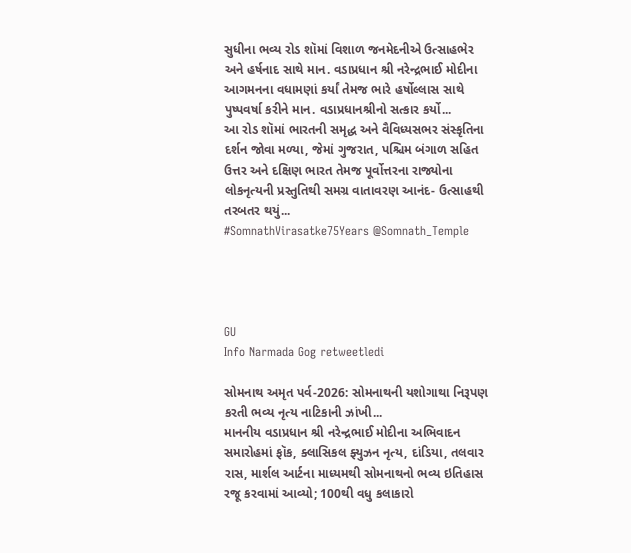સુધીના ભવ્ય રોડ શૉમાં વિશાળ જનમેદનીએ ઉત્સાહભેર અને હર્ષનાદ સાથે માન. વડાપ્રધાન શ્રી નરેન્દ્રભાઈ મોદીના આગમનના વધામણાં કર્યાં તેમજ ભારે હર્ષોલ્લાસ સાથે પુષ્પવર્ષા કરીને માન. વડાપ્રધાનશ્રીનો સત્કાર કર્યો...
આ રોડ શૉમાં ભારતની સમૃદ્ધ અને વૈવિધ્યસભર સંસ્કૃતિના દર્શન જોવા મળ્યા, જેમાં ગુજરાત, પશ્ચિમ બંગાળ સહિત ઉત્તર અને દક્ષિણ ભારત તેમજ પૂર્વોત્તરના રાજ્યોના લોકનૃત્યની પ્રસ્તુતિથી સમગ્ર વાતાવરણ આનંદ- ઉત્સાહથી તરબતર થયું...
#SomnathVirasatke75Years @Somnath_Temple




GU
Info Narmada Gog retweetledi

સોમનાથ અમૃત પર્વ-2026: સોમનાથની યશોગાથા નિરૂપણ કરતી ભવ્ય નૃત્ય નાટિકાની ઝાંખી...
માનનીય વડાપ્રધાન શ્રી નરેન્દ્રભાઈ મોદીના અભિવાદન સમારોહમાં ફૉક, ક્લાસિકલ ફ્યુઝન નૃત્ય, દાંડિયા, તલવાર રાસ, માર્શલ આર્ટના માધ્યમથી સોમનાથનો ભવ્ય ઇતિહાસ રજૂ કરવામાં આવ્યો; 100થી વધુ કલાકારો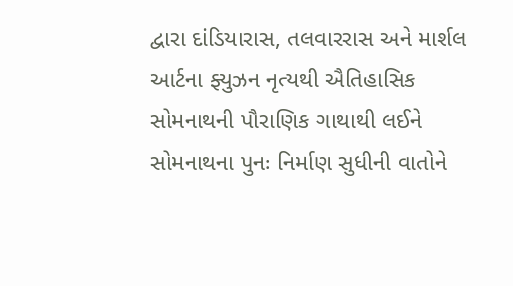દ્વારા દાંડિયારાસ, તલવારરાસ અને માર્શલ આર્ટના ફ્યુઝન નૃત્યથી ઐતિહાસિક સોમનાથની પૌરાણિક ગાથાથી લઈને સોમનાથના પુનઃ નિર્માણ સુધીની વાતોને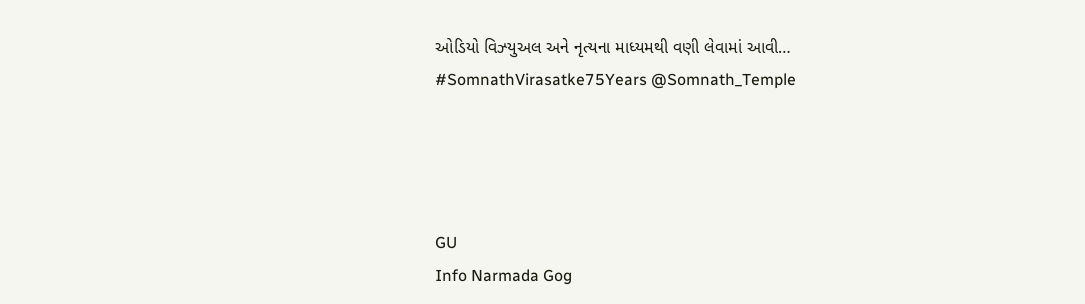ઓડિયો વિઝ્યુઅલ અને નૃત્યના માધ્યમથી વણી લેવામાં આવી…
#SomnathVirasatke75Years @Somnath_Temple




GU
Info Narmada Gog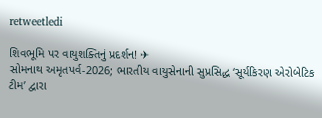retweetledi

શિવભૂમિ પર વાયુશક્તિનું પ્રદર્શન! ✈
સોમનાથ અમૃતપર્વ-2026; ભારતીય વાયુસેનાની સુપ્રસિદ્ધ ‘સૂર્યકિરણ એરોબેટિક ટીમ’ દ્વારા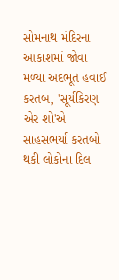સોમનાથ મંદિરના આકાશમાં જોવા મળ્યા અદભૂત હવાઈ કરતબ, 'સૂર્યકિરણ એર શો'એ સાહસભર્યા કરતબો થકી લોકોના દિલ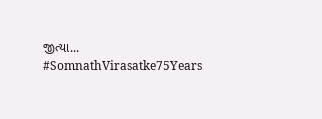જીત્યા...
#SomnathVirasatke75Years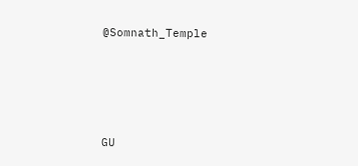@Somnath_Temple




GU